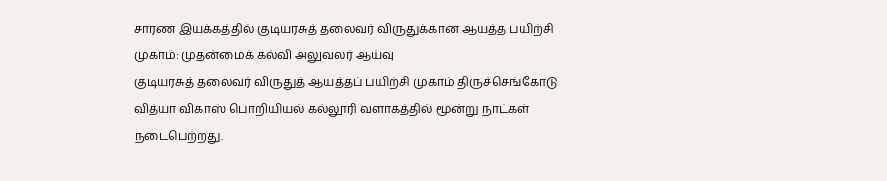சாரண இயக்கத்தில் குடியரசுத் தலைவர் விருதுக்கான ஆயத்த பயிற்சி முகாம்: முதன்மைக் கல்வி அலுவலர் ஆய்வு
குடியரசுத் தலைவர் விருதுத் ஆயத்தப் பயிற்சி முகாம் திருச்செங்கோடு வித்யா விகாஸ் பொறியியல் கல்லூரி வளாகத்தில் மூன்று நாட்கள் நடைபெற்றது.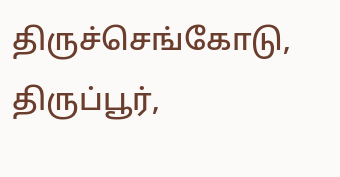திருச்செங்கோடு, திருப்பூர்,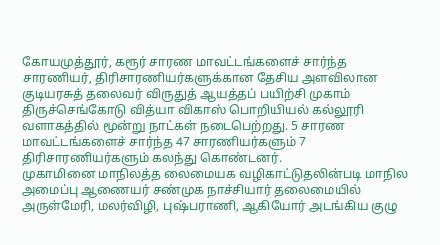கோயமுத்தூர், கரூர் சாரண மாவட்டங்களைச் சார்ந்த சாரணியர், திரிசாரணியர்களுக்கான தேசிய அளவிலான குடியரசுத் தலைவர் விருதுத் ஆயத்தப் பயிற்சி முகாம் திருச்செங்கோடு வித்யா விகாஸ் பொறியியல் கல்லூரி வளாகத்தில் மூன்று நாட்கள் நடைபெற்றது. 5 சாரண மாவட்டங்களைச் சார்ந்த 47 சாரணியர்களும் 7 திரிசாரணியர்களும் கலந்து கொண்டனர்.
முகாமினை மாநிலத்த லைமையக வழிகாட்டுதலின்படி மாநில அமைப்பு ஆணையர் சண்முக நாச்சியார் தலைமையில் அருள்மேரி, மலர்விழி, புஷ்பராணி, ஆகியோர் அடங்கிய குழு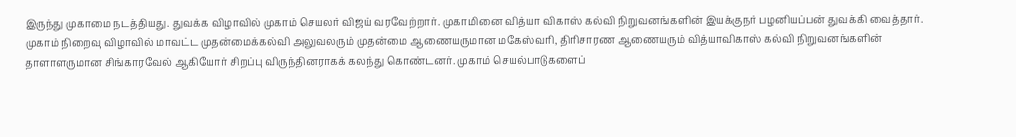இருந்து முகாமை நடத்தியது. துவக்க விழாவில் முகாம் செயலர் விஜய் வரவேற்றார். முகாமினை வித்யா விகாஸ் கல்வி நிறுவனங்களின் இயக்குநர் பழனியப்பன் துவக்கி வைத்தார்.
முகாம் நிறைவு விழாவில் மாவட்ட முதன்மைக்கல்வி அலுவலரும் முதன்மை ஆணையருமான மகேஸ்வரி, திரிசாரண ஆணையரும் வித்யாவிகாஸ் கல்வி நிறுவனங்களின் தாளாளருமான சிங்காரவேல் ஆகியோர் சிறப்பு விருந்தினராகக் கலந்து கொண்டனர். முகாம் செயல்பாடுகளைப்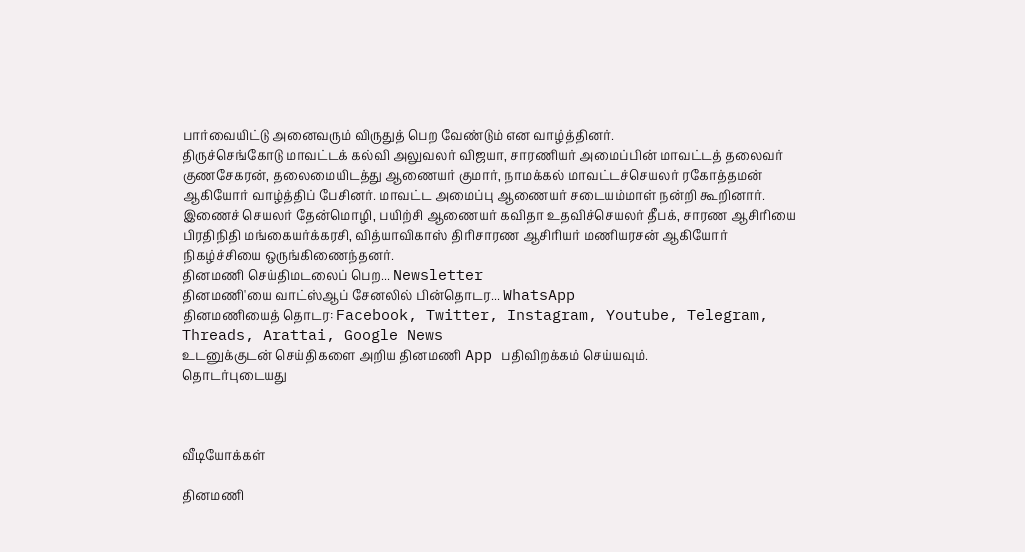பார்வையிட்டு அனைவரும் விருதுத் பெற வேண்டும் என வாழ்த்தினர்.
திருச்செங்கோடு மாவட்டக் கல்வி அலுவலர் விஜயா, சாரணியர் அமைப்பின் மாவட்டத் தலைவர் குணசேகரன், தலைமையிடத்து ஆணையர் குமார், நாமக்கல் மாவட்டச்செயலர் ரகோத்தமன் ஆகியோர் வாழ்த்திப் பேசினர். மாவட்ட அமைப்பு ஆணையர் சடையம்மாள் நன்றி கூறினார். இணைச் செயலர் தேன்மொழி, பயிற்சி ஆணையர் கவிதா உதவிச்செயலர் தீபக், சாரண ஆசிரியை பிரதிநிதி மங்கையர்க்கரசி, வித்யாவிகாஸ் திரிசாரண ஆசிரியர் மணியரசன் ஆகியோர் நிகழ்ச்சியை ஒருங்கிணைந்தனர்.
தினமணி செய்திமடலைப் பெற... Newsletter
தினமணி'யை வாட்ஸ்ஆப் சேனலில் பின்தொடர... WhatsApp
தினமணியைத் தொடர: Facebook, Twitter, Instagram, Youtube, Telegram, Threads, Arattai, Google News
உடனுக்குடன் செய்திகளை அறிய தினமணி App பதிவிறக்கம் செய்யவும்.
தொடர்புடையது



வீடியோக்கள்

தினமணி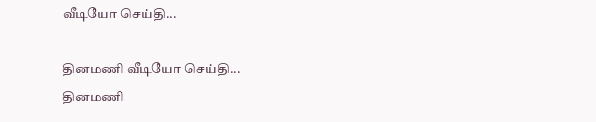வீடியோ செய்தி...

தினமணி வீடியோ செய்தி...
தினமணி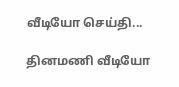வீடியோ செய்தி...

தினமணி வீடியோ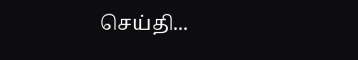செய்தி...